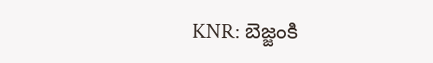KNR: బెజ్జంకి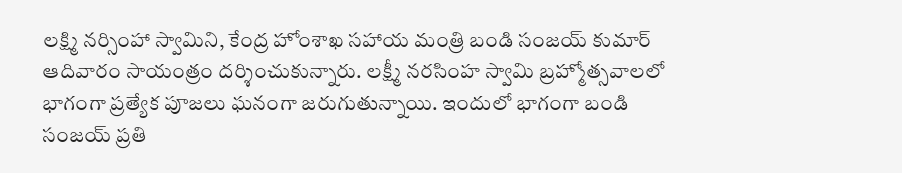లక్ష్మి నర్సింహా స్వామిని, కేంద్ర హోంశాఖ సహాయ మంత్రి బండి సంజయ్ కుమార్ ఆదివారం సాయంత్రం దర్శించుకున్నారు. లక్ష్మీ నరసింహ స్వామి బ్రహ్మోత్సవాలలో భాగంగా ప్రత్యేక పూజలు ఘనంగా జరుగుతున్నాయి. ఇందులో భాగంగా బండి సంజయ్ ప్రతి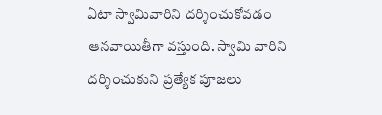ఏటా స్వామివారిని దర్శించుకోవడం ఆనవాయితీగా వస్తుంది. స్వామి వారిని దర్శించుకుని ప్రత్యేక పూజలు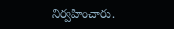నిర్వహించారు.